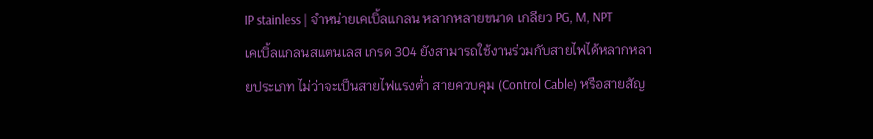IP stainless | จำหน่ายเคเบิ้ลแกลน หลากหลายขนาด เกลียว PG, M, NPT
เคเบิ้ลแกลนสแตนเลส เกรด 304 ยังสามารถใช้งานร่วมกับสายไฟได้หลากหลายประเภท ไม่ว่าจะเป็นสายไฟแรงต่ำ สายควบคุม (Control Cable) หรือสายสัญ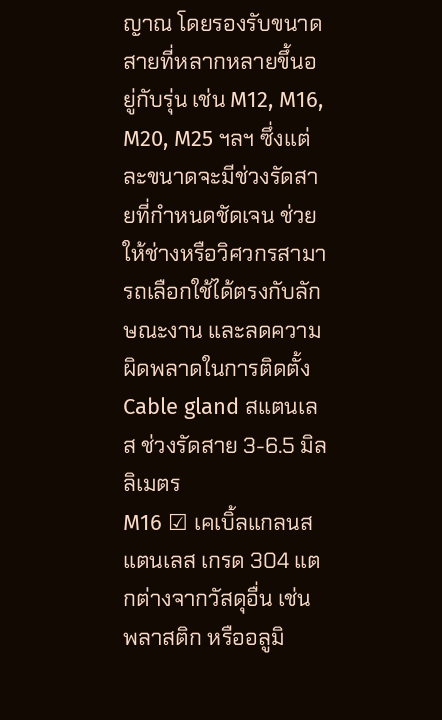ญาณ โดยรองรับขนาดสายที่หลากหลายขึ้นอยู่กับรุ่น เช่น M12, M16, M20, M25 ฯลฯ ซึ่งแต่ละขนาดจะมีช่วงรัดสายที่กำหนดชัดเจน ช่วยให้ช่างหรือวิศวกรสามารถเลือกใช้ได้ตรงกับลักษณะงาน และลดความผิดพลาดในการติดตั้ง
Cable gland สแตนเลส ช่วงรัดสาย 3-6.5 มิลลิเมตร
M16 ☑ เคเบิ้ลแกลนสแตนเลส เกรด 304 แตกต่างจากวัสดุอื่น เช่น พลาสติก หรืออลูมิ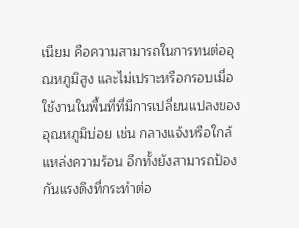เนียม คือความสามารถในการทนต่ออุณหภูมิสูง และไม่เปราะหรือกรอบเมื่อใช้งานในพื้นที่ที่มีการเปลี่ยนแปลงของอุณหภูมิบ่อย เช่น กลางแจ้งหรือใกล้แหล่งความร้อน อีกทั้งยังสามารถป้องกันแรงดึงที่กระทำต่อ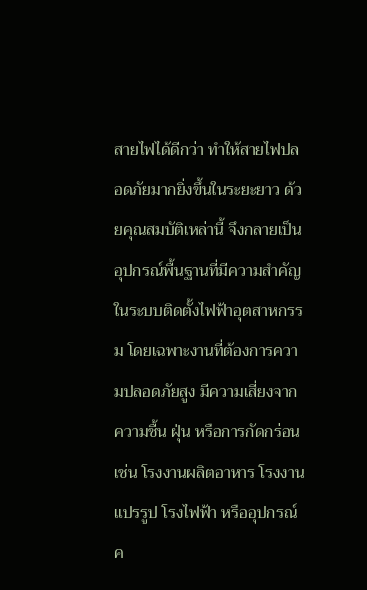สายไฟได้ดีกว่า ทำให้สายไฟปลอดภัยมากยิ่งขึ้นในระยะยาว ด้วยคุณสมบัติเหล่านี้ จึงกลายเป็นอุปกรณ์พื้นฐานที่มีความสำคัญในระบบติดตั้งไฟฟ้าอุตสาหกรรม โดยเฉพาะงานที่ต้องการความปลอดภัยสูง มีความเสี่ยงจากความชื้น ฝุ่น หรือการกัดกร่อน เช่น โรงงานผลิตอาหาร โรงงานแปรรูป โรงไฟฟ้า หรืออุปกรณ์ค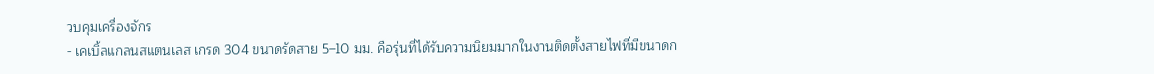วบคุมเครื่องจักร
- เคเบิ้ลแกลนสแตนเลส เกรด 304 ขนาดรัดสาย 5–10 มม. คือรุ่นที่ได้รับความนิยมมากในงานติดตั้งสายไฟที่มีขนาดก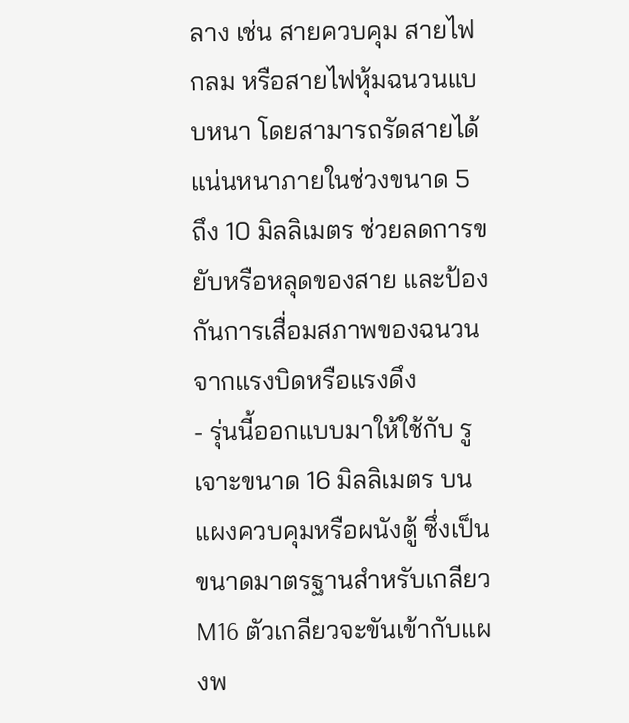ลาง เช่น สายควบคุม สายไฟกลม หรือสายไฟหุ้มฉนวนแบบหนา โดยสามารถรัดสายได้แน่นหนาภายในช่วงขนาด 5 ถึง 10 มิลลิเมตร ช่วยลดการขยับหรือหลุดของสาย และป้องกันการเสื่อมสภาพของฉนวนจากแรงบิดหรือแรงดึง
- รุ่นนี้ออกแบบมาให้ใช้กับ รูเจาะขนาด 16 มิลลิเมตร บนแผงควบคุมหรือผนังตู้ ซึ่งเป็นขนาดมาตรฐานสำหรับเกลียว M16 ตัวเกลียวจะขันเข้ากับแผงพ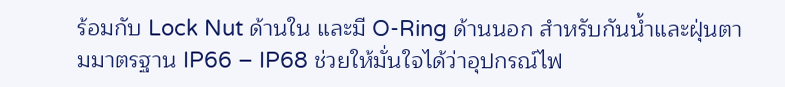ร้อมกับ Lock Nut ด้านใน และมี O-Ring ด้านนอก สำหรับกันน้ำและฝุ่นตามมาตรฐาน IP66 – IP68 ช่วยให้มั่นใจได้ว่าอุปกรณ์ไฟ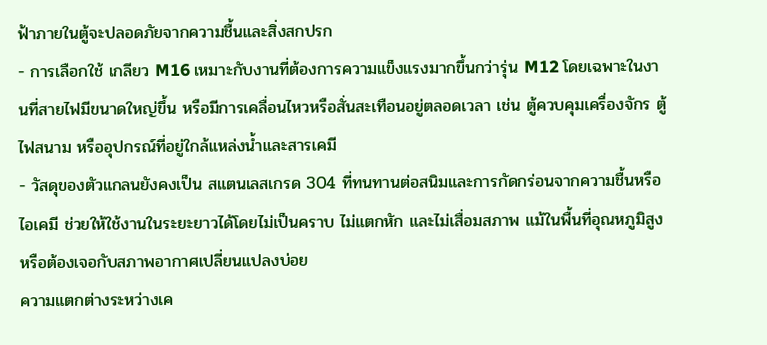ฟ้าภายในตู้จะปลอดภัยจากความชื้นและสิ่งสกปรก
- การเลือกใช้ เกลียว M16 เหมาะกับงานที่ต้องการความแข็งแรงมากขึ้นกว่ารุ่น M12 โดยเฉพาะในงานที่สายไฟมีขนาดใหญ่ขึ้น หรือมีการเคลื่อนไหวหรือสั่นสะเทือนอยู่ตลอดเวลา เช่น ตู้ควบคุมเครื่องจักร ตู้ไฟสนาม หรืออุปกรณ์ที่อยู่ใกล้แหล่งน้ำและสารเคมี
- วัสดุของตัวแกลนยังคงเป็น สแตนเลสเกรด 304 ที่ทนทานต่อสนิมและการกัดกร่อนจากความชื้นหรือไอเคมี ช่วยให้ใช้งานในระยะยาวได้โดยไม่เป็นคราบ ไม่แตกหัก และไม่เสื่อมสภาพ แม้ในพื้นที่อุณหภูมิสูงหรือต้องเจอกับสภาพอากาศเปลี่ยนแปลงบ่อย
ความแตกต่างระหว่างเค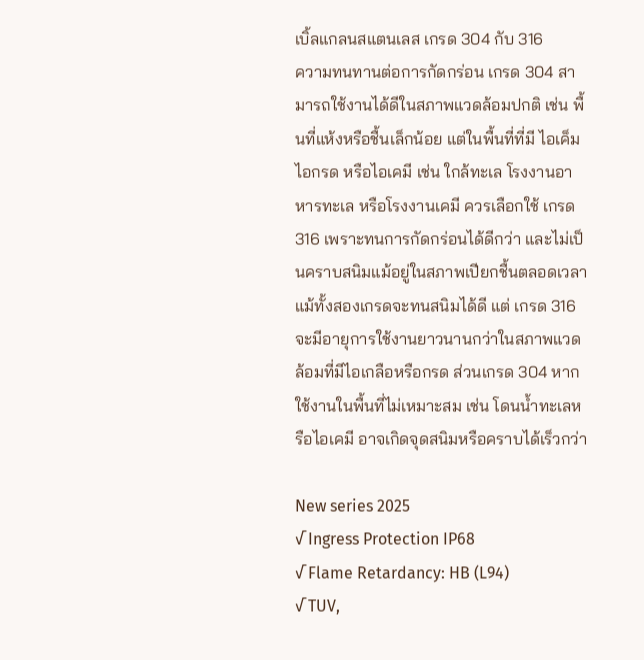เบิ้ลแกลนสแตนเลส เกรด 304 กับ 316
ความทนทานต่อการกัดกร่อน เกรด 304 สามารถใช้งานได้ดีในสภาพแวดล้อมปกติ เช่น พื้นที่แห้งหรือชื้นเล็กน้อย แต่ในพื้นที่ที่มี ไอเค็ม ไอกรด หรือไอเคมี เช่น ใกล้ทะเล โรงงานอาหารทะเล หรือโรงงานเคมี ควรเลือกใช้ เกรด 316 เพราะทนการกัดกร่อนได้ดีกว่า และไม่เป็นคราบสนิมแม้อยู่ในสภาพเปียกชื้นตลอดเวลา แม้ทั้งสองเกรดจะทนสนิมได้ดี แต่ เกรด 316 จะมีอายุการใช้งานยาวนานกว่าในสภาพแวดล้อมที่มีไอเกลือหรือกรด ส่วนเกรด 304 หากใช้งานในพื้นที่ไม่เหมาะสม เช่น โดนน้ำทะเลหรือไอเคมี อาจเกิดจุดสนิมหรือคราบได้เร็วกว่า

New series 2025
√ Ingress Protection IP68
√ Flame Retardancy: HB (L94)
√ TUV,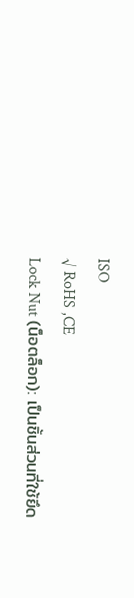ISO
√ RoHS ,CE
Lock Nut (น็อตล็อก): เป็นชิ้นส่วนที่ใช้ยึด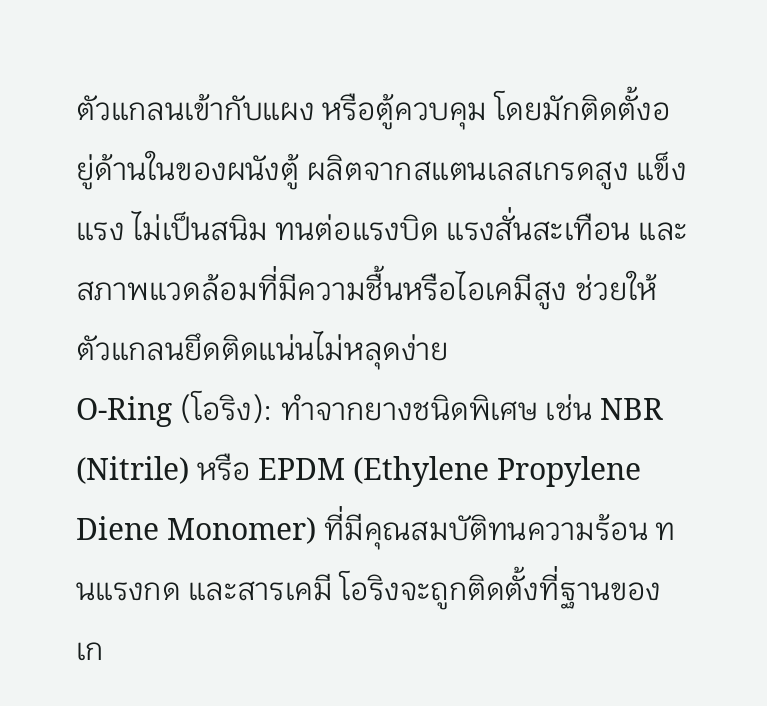ตัวแกลนเข้ากับแผง หรือตู้ควบคุม โดยมักติดตั้งอยู่ด้านในของผนังตู้ ผลิตจากสแตนเลสเกรดสูง แข็งแรง ไม่เป็นสนิม ทนต่อแรงบิด แรงสั่นสะเทือน และสภาพแวดล้อมที่มีความชื้นหรือไอเคมีสูง ช่วยให้ตัวแกลนยึดติดแน่นไม่หลุดง่าย
O-Ring (โอริง): ทำจากยางชนิดพิเศษ เช่น NBR (Nitrile) หรือ EPDM (Ethylene Propylene Diene Monomer) ที่มีคุณสมบัติทนความร้อน ทนแรงกด และสารเคมี โอริงจะถูกติดตั้งที่ฐานของเก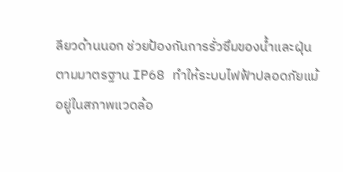ลียวด้านนอก ช่วยป้องกันการรั่วซึมของน้ำและฝุ่นตามมาตรฐาน IP68 ทำให้ระบบไฟฟ้าปลอดภัยแม้อยู่ในสภาพแวดล้อ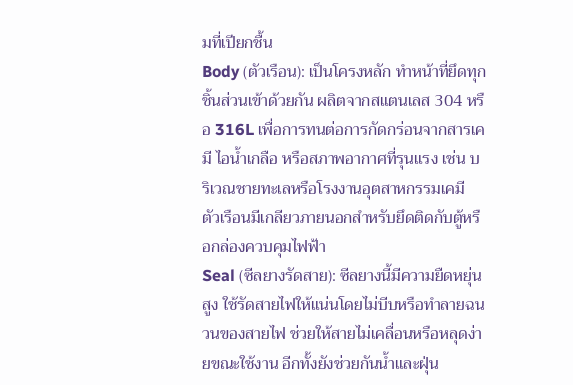มที่เปียกชื้น
Body (ตัวเรือน): เป็นโครงหลัก ทำหน้าที่ยึดทุกชิ้นส่วนเข้าด้วยกัน ผลิตจากสแตนเลส 304 หรือ 316L เพื่อการทนต่อการกัดกร่อนจากสารเคมี ไอน้ำเกลือ หรือสภาพอากาศที่รุนแรง เช่น บริเวณชายทะเลหรือโรงงานอุตสาหกรรมเคมี ตัวเรือนมีเกลียวภายนอกสำหรับยึดติดกับตู้หรือกล่องควบคุมไฟฟ้า
Seal (ซีลยางรัดสาย): ซีลยางนี้มีความยืดหยุ่นสูง ใช้รัดสายไฟให้แน่นโดยไม่บีบหรือทำลายฉนวนของสายไฟ ช่วยให้สายไม่เคลื่อนหรือหลุดง่ายขณะใช้งาน อีกทั้งยังช่วยกันน้ำและฝุ่น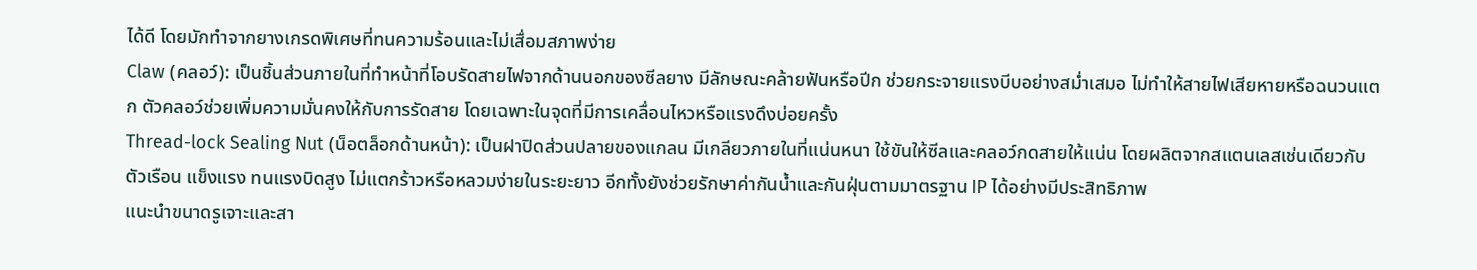ได้ดี โดยมักทำจากยางเกรดพิเศษที่ทนความร้อนและไม่เสื่อมสภาพง่าย
Claw (คลอว์): เป็นชิ้นส่วนภายในที่ทำหน้าที่โอบรัดสายไฟจากด้านนอกของซีลยาง มีลักษณะคล้ายฟันหรือปีก ช่วยกระจายแรงบีบอย่างสม่ำเสมอ ไม่ทำให้สายไฟเสียหายหรือฉนวนแตก ตัวคลอว์ช่วยเพิ่มความมั่นคงให้กับการรัดสาย โดยเฉพาะในจุดที่มีการเคลื่อนไหวหรือแรงดึงบ่อยครั้ง
Thread-lock Sealing Nut (น็อตล็อกด้านหน้า): เป็นฝาปิดส่วนปลายของแกลน มีเกลียวภายในที่แน่นหนา ใช้ขันให้ซีลและคลอว์กดสายให้แน่น โดยผลิตจากสแตนเลสเช่นเดียวกับตัวเรือน แข็งแรง ทนแรงบิดสูง ไม่แตกร้าวหรือหลวมง่ายในระยะยาว อีกทั้งยังช่วยรักษาค่ากันน้ำและกันฝุ่นตามมาตรฐาน IP ได้อย่างมีประสิทธิภาพ
แนะนำขนาดรูเจาะและสา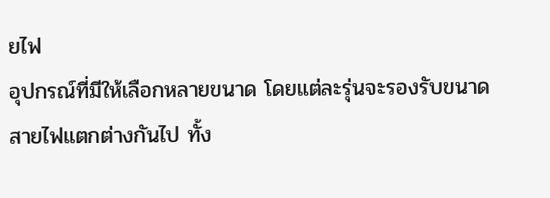ยไฟ
อุปกรณ์ที่มีให้เลือกหลายขนาด โดยแต่ละรุ่นจะรองรับขนาดสายไฟแตกต่างกันไป ทั้ง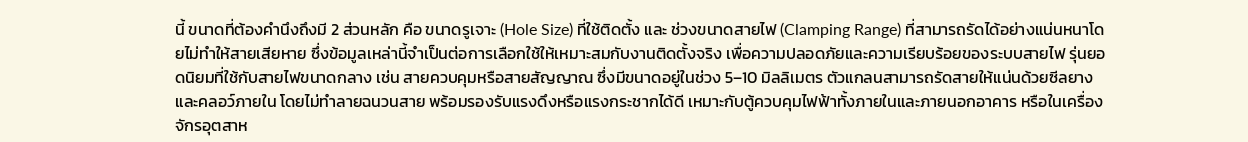นี้ ขนาดที่ต้องคำนึงถึงมี 2 ส่วนหลัก คือ ขนาดรูเจาะ (Hole Size) ที่ใช้ติดตั้ง และ ช่วงขนาดสายไฟ (Clamping Range) ที่สามารถรัดได้อย่างแน่นหนาโดยไม่ทำให้สายเสียหาย ซึ่งข้อมูลเหล่านี้จำเป็นต่อการเลือกใช้ให้เหมาะสมกับงานติดตั้งจริง เพื่อความปลอดภัยและความเรียบร้อยของระบบสายไฟ รุ่นยอดนิยมที่ใช้กับสายไฟขนาดกลาง เช่น สายควบคุมหรือสายสัญญาณ ซึ่งมีขนาดอยู่ในช่วง 5–10 มิลลิเมตร ตัวแกลนสามารถรัดสายให้แน่นด้วยซีลยางและคลอว์ภายใน โดยไม่ทำลายฉนวนสาย พร้อมรองรับแรงดึงหรือแรงกระชากได้ดี เหมาะกับตู้ควบคุมไฟฟ้าทั้งภายในและภายนอกอาคาร หรือในเครื่องจักรอุตสาห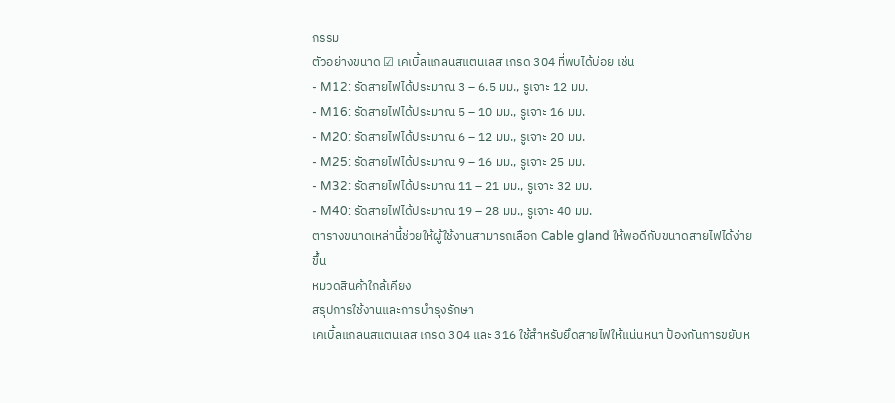กรรม
ตัวอย่างขนาด ☑ เคเบิ้ลแกลนสแตนเลส เกรด 304 ที่พบได้บ่อย เช่น
- M12: รัดสายไฟได้ประมาณ 3 – 6.5 มม., รูเจาะ 12 มม.
- M16: รัดสายไฟได้ประมาณ 5 – 10 มม., รูเจาะ 16 มม.
- M20: รัดสายไฟได้ประมาณ 6 – 12 มม., รูเจาะ 20 มม.
- M25: รัดสายไฟได้ประมาณ 9 – 16 มม., รูเจาะ 25 มม.
- M32: รัดสายไฟได้ประมาณ 11 – 21 มม., รูเจาะ 32 มม.
- M40: รัดสายไฟได้ประมาณ 19 – 28 มม., รูเจาะ 40 มม.
ตารางขนาดเหล่านี้ช่วยให้ผู้ใช้งานสามารถเลือก Cable gland ให้พอดีกับขนาดสายไฟได้ง่ายขึ้น
หมวดสินค้าใกล้เคียง
สรุปการใช้งานและการบำรุงรักษา
เคเบิ้ลแกลนสแตนเลส เกรด 304 และ 316 ใช้สำหรับยึดสายไฟให้แน่นหนา ป้องกันการขยับห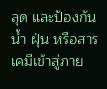ลุด และป้องกันน้ำ ฝุ่น หรือสารเคมีเข้าสู่ภาย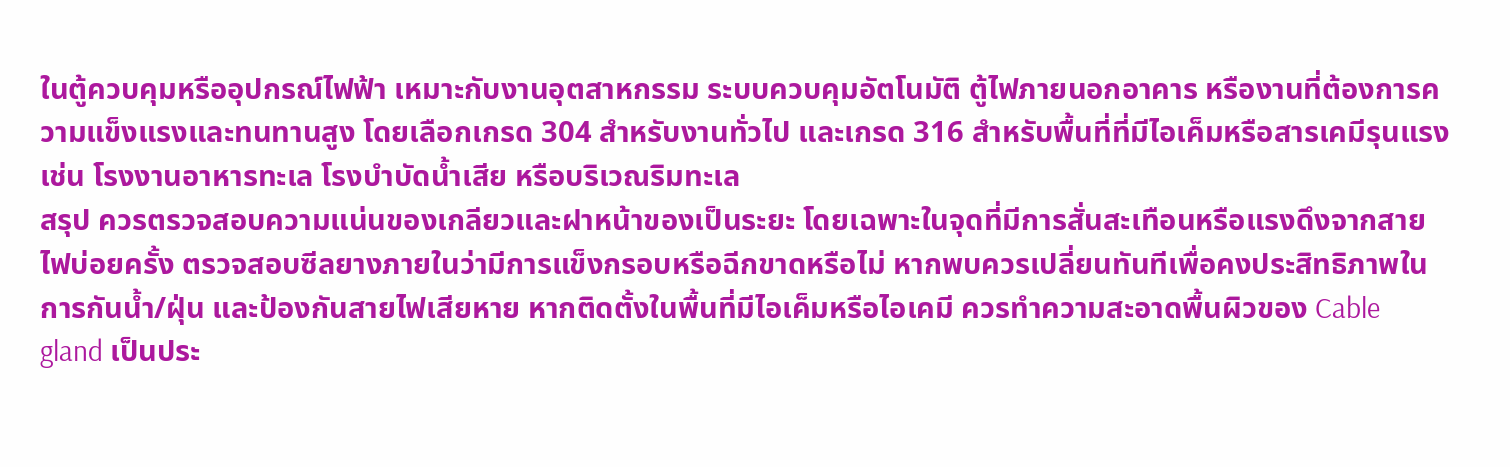ในตู้ควบคุมหรืออุปกรณ์ไฟฟ้า เหมาะกับงานอุตสาหกรรม ระบบควบคุมอัตโนมัติ ตู้ไฟภายนอกอาคาร หรืองานที่ต้องการความแข็งแรงและทนทานสูง โดยเลือกเกรด 304 สำหรับงานทั่วไป และเกรด 316 สำหรับพื้นที่ที่มีไอเค็มหรือสารเคมีรุนแรง เช่น โรงงานอาหารทะเล โรงบำบัดน้ำเสีย หรือบริเวณริมทะเล
สรุป ควรตรวจสอบความแน่นของเกลียวและฝาหน้าของเป็นระยะ โดยเฉพาะในจุดที่มีการสั่นสะเทือนหรือแรงดึงจากสายไฟบ่อยครั้ง ตรวจสอบซีลยางภายในว่ามีการแข็งกรอบหรือฉีกขาดหรือไม่ หากพบควรเปลี่ยนทันทีเพื่อคงประสิทธิภาพในการกันน้ำ/ฝุ่น และป้องกันสายไฟเสียหาย หากติดตั้งในพื้นที่มีไอเค็มหรือไอเคมี ควรทำความสะอาดพื้นผิวของ Cable gland เป็นประ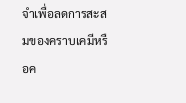จำเพื่อลดการสะสมของคราบเคมีหรือค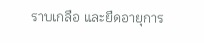ราบเกลือ และยืดอายุการ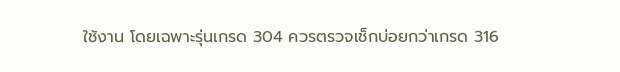ใช้งาน โดยเฉพาะรุ่นเกรด 304 ควรตรวจเช็กบ่อยกว่าเกรด 316